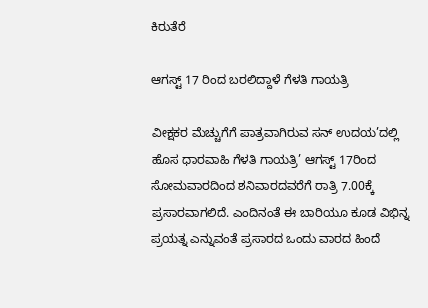ಕಿರುತೆರೆ

ಆಗಸ್ಟ್ 17 ರಿಂದ ಬರಲಿದ್ದಾಳೆ ಗೆಳತಿ ಗಾಯತ್ರಿ

ವೀಕ್ಷಕರ ಮೆಚ್ಚುಗೆಗೆ ಪಾತ್ರವಾಗಿರುವ ಸನ್ ಉದಯ’ದಲ್ಲಿ ಹೊಸ ಧಾರವಾಹಿ ಗೆಳತಿ ಗಾಯತ್ರಿ’ ಆಗಸ್ಟ್ 17ರಿಂದ ಸೋಮವಾರದಿಂದ ಶನಿವಾರದವರೆಗೆ ರಾತ್ರಿ 7.00ಕ್ಕೆ ಪ್ರಸಾರವಾಗಲಿದೆ. ಎಂದಿನಂತೆ ಈ ಬಾರಿಯೂ ಕೂಡ ವಿಭಿನ್ನ ಪ್ರಯತ್ನ ಎನ್ನುವಂತೆ ಪ್ರಸಾರದ ಒಂದು ವಾರದ ಹಿಂದೆ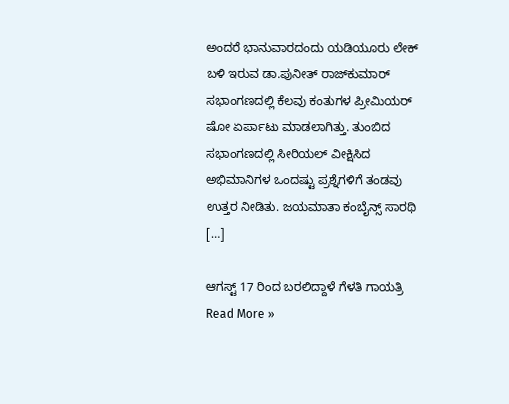ಅಂದರೆ ಭಾನುವಾರದಂದು ಯಡಿಯೂರು ಲೇಕ್ ಬಳಿ ಇರುವ ಡಾ.ಪುನೀತ್ ರಾಜ್‌ಕುಮಾರ್ ಸಭಾಂಗಣದಲ್ಲಿ ಕೆಲವು ಕಂತುಗಳ ಪ್ರೀಮಿಯರ್ ಷೋ ಏರ್ಪಾಟು ಮಾಡಲಾಗಿತ್ತು. ತುಂಬಿದ ಸಭಾಂಗಣದಲ್ಲಿ ಸೀರಿಯಲ್ ವೀಕ್ಷಿಸಿದ ಅಭಿಮಾನಿಗಳ ಒಂದಷ್ಟು ಪ್ರಶ್ನೆಗಳಿಗೆ ತಂಡವು ಉತ್ತರ ನೀಡಿತು. ಜಯಮಾತಾ ಕಂಬೈನ್ಸ್ ಸಾರಥಿ […]

ಆಗಸ್ಟ್ 17 ರಿಂದ ಬರಲಿದ್ದಾಳೆ ಗೆಳತಿ ಗಾಯತ್ರಿ Read More »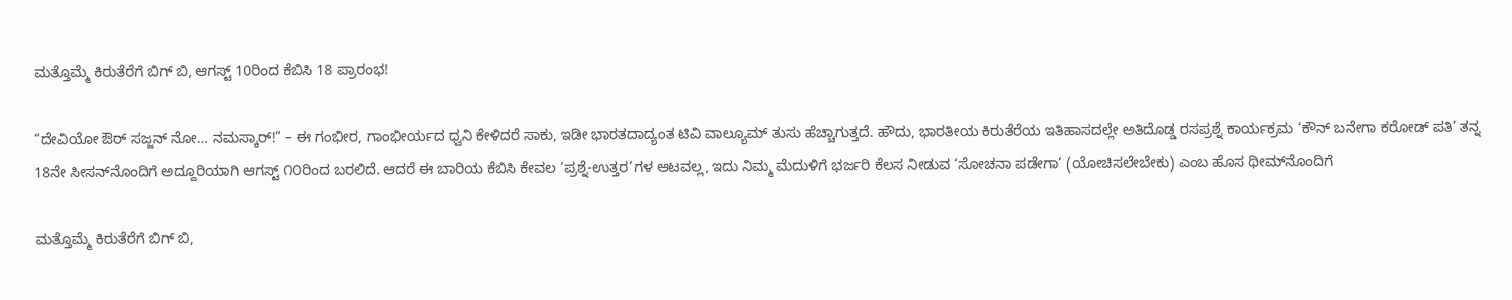ಮತ್ತೊಮ್ಮೆ ಕಿರುತೆರೆಗೆ ಬಿಗ್ ಬಿ, ಆಗಸ್ಟ್ 10ರಿಂದ ಕೆಬಿಸಿ 18 ಪ್ರಾರಂಭ!

“ದೇವಿಯೋ ಔರ್ ಸಜ್ಜನ್ ನೋ… ನಮಸ್ಕಾರ್!” – ಈ ಗಂಭೀರ, ಗಾಂಭೀರ್ಯದ ಧ್ವನಿ ಕೇಳಿದರೆ ಸಾಕು, ಇಡೀ ಭಾರತದಾದ್ಯಂತ ಟಿವಿ ವಾಲ್ಯೂಮ್ ತುಸು ಹೆಚ್ಚಾಗುತ್ತದೆ. ಹೌದು, ಭಾರತೀಯ ಕಿರುತೆರೆಯ ಇತಿಹಾಸದಲ್ಲೇ ಅತಿದೊಡ್ಡ ರಸಪ್ರಶ್ನೆ ಕಾರ್ಯಕ್ರಮ ‘ಕೌನ್ ಬನೇಗಾ ಕರೋಡ್ ಪತಿ’ ತನ್ನ 18ನೇ ಸೀಸನ್‌ನೊಂದಿಗೆ ಅದ್ದೂರಿಯಾಗಿ ಆಗಸ್ಟ್ ೧೦ರಿಂದ ಬರಲಿದೆ. ಆದರೆ ಈ ಬಾರಿಯ ಕೆಬಿಸಿ ಕೇವಲ ‘ಪ್ರಶ್ನೆ-ಉತ್ತರ’ಗಳ ಆಟವಲ್ಲ, ಇದು ನಿಮ್ಮ ಮೆದುಳಿಗೆ ಭರ್ಜರಿ ಕೆಲಸ ನೀಡುವ ‘ಸೋಚನಾ ಪಡೇಗಾ’ (ಯೋಚಿಸಲೇಬೇಕು) ಎಂಬ ಹೊಸ ಥೀಮ್‌ನೊಂದಿಗೆ

ಮತ್ತೊಮ್ಮೆ ಕಿರುತೆರೆಗೆ ಬಿಗ್ ಬಿ,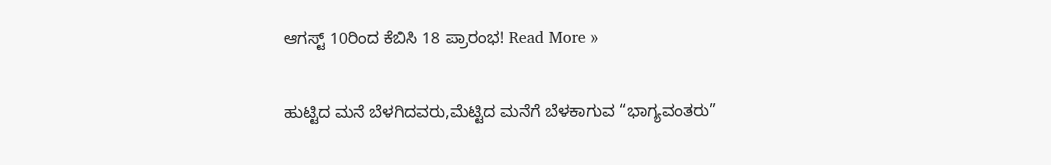ಆಗಸ್ಟ್ 10ರಿಂದ ಕೆಬಿಸಿ 18 ಪ್ರಾರಂಭ! Read More »

ಹುಟ್ಟಿದ ಮನೆ ಬೆಳಗಿದವರು,ಮೆಟ್ಟಿದ ಮನೆಗೆ ಬೆಳಕಾಗುವ “ಭಾಗ್ಯವಂತರು”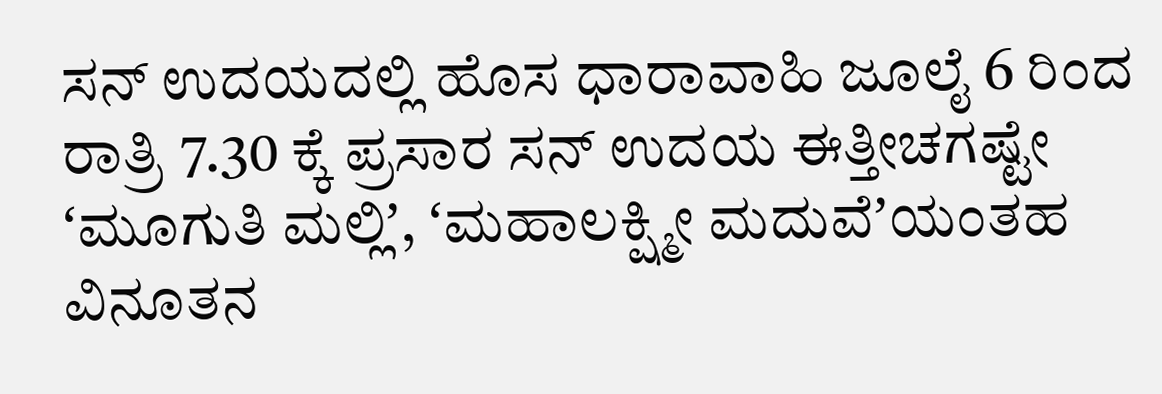ಸನ್‌ ಉದಯದಲ್ಲಿ ಹೊಸ ಧಾರಾವಾಹಿ ಜೂಲೈ 6 ರಿಂದ ರಾತ್ರಿ 7.30 ಕ್ಕೆ ಪ್ರಸಾರ ಸನ್ ಉದಯ ಈತ್ತೀಚಗಷ್ಟೇ ʻಮೂಗುತಿ ಮಲ್ಲಿʼ, ʻಮಹಾಲಕ್ಷ್ಮೀ ಮದುವೆʼಯಂತಹ ವಿನೂತನ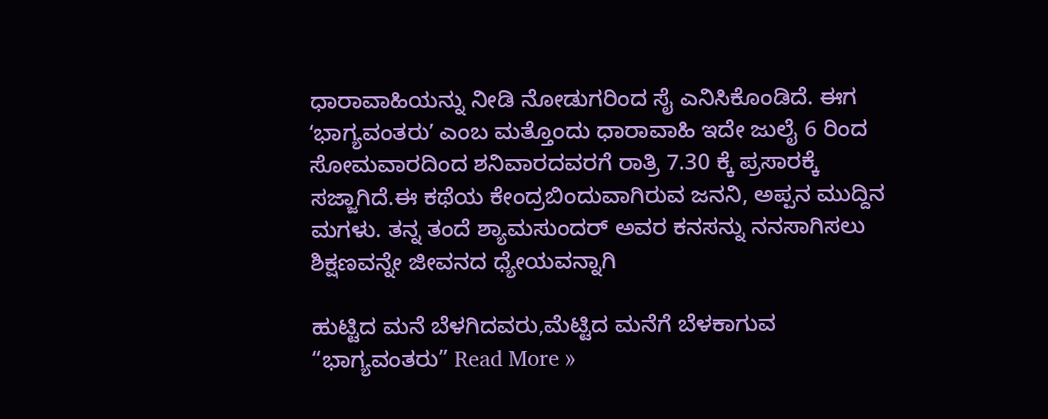ಧಾರಾವಾಹಿಯನ್ನು ನೀಡಿ ನೋಡುಗರಿಂದ ಸೈ ಎನಿಸಿಕೊಂಡಿದೆ. ಈಗ ʻಭಾಗ್ಯವಂತರುʼ ಎಂಬ ಮತ್ತೊಂದು ಧಾರಾವಾಹಿ ಇದೇ ಜುಲೈ 6 ರಿಂದ ಸೋಮವಾರದಿಂದ ಶನಿವಾರದವರಗೆ ರಾತ್ರಿ 7.30 ಕ್ಕೆ ಪ್ರಸಾರಕ್ಕೆ ಸಜ್ಜಾಗಿದೆ.ಈ ಕಥೆಯ ಕೇಂದ್ರಬಿಂದುವಾಗಿರುವ ಜನನಿ, ಅಪ್ಪನ ಮುದ್ದಿನ ಮಗಳು. ತನ್ನ ತಂದೆ ಶ್ಯಾಮಸುಂದರ್ ಅವರ ಕನಸನ್ನು ನನಸಾಗಿಸಲು ಶಿಕ್ಷಣವನ್ನೇ ಜೀವನದ ಧ್ಯೇಯವನ್ನಾಗಿ

ಹುಟ್ಟಿದ ಮನೆ ಬೆಳಗಿದವರು,ಮೆಟ್ಟಿದ ಮನೆಗೆ ಬೆಳಕಾಗುವ “ಭಾಗ್ಯವಂತರು” Read More »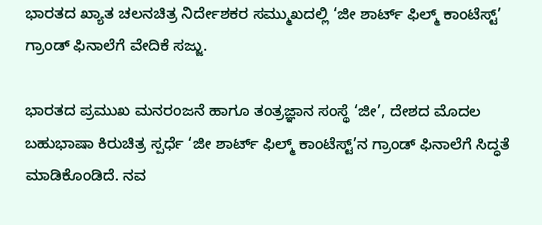ಭಾರತದ ಖ್ಯಾತ ಚಲನಚಿತ್ರ ನಿರ್ದೇಶಕರ ಸಮ್ಮುಖದಲ್ಲಿ ‘ಜೀ ಶಾರ್ಟ್ ಫಿಲ್ಮ್ ಕಾಂಟೆಸ್ಟ್’ ಗ್ರಾಂಡ್ ಫಿನಾಲೆಗೆ ವೇದಿಕೆ ಸಜ್ಜು.

ಭಾರತದ ಪ್ರಮುಖ ಮನರಂಜನೆ ಹಾಗೂ ತಂತ್ರಜ್ಞಾನ ಸಂಸ್ಥೆ ‘ಜೀ’, ದೇಶದ ಮೊದಲ ಬಹುಭಾಷಾ ಕಿರುಚಿತ್ರ ಸ್ಪರ್ಧೆ ‘ಜೀ ಶಾರ್ಟ್ ಫಿಲ್ಮ್ ಕಾಂಟೆಸ್ಟ್’ನ ಗ್ರಾಂಡ್ ಫಿನಾಲೆಗೆ ಸಿದ್ಧತೆ ಮಾಡಿಕೊಂಡಿದೆ. ನವ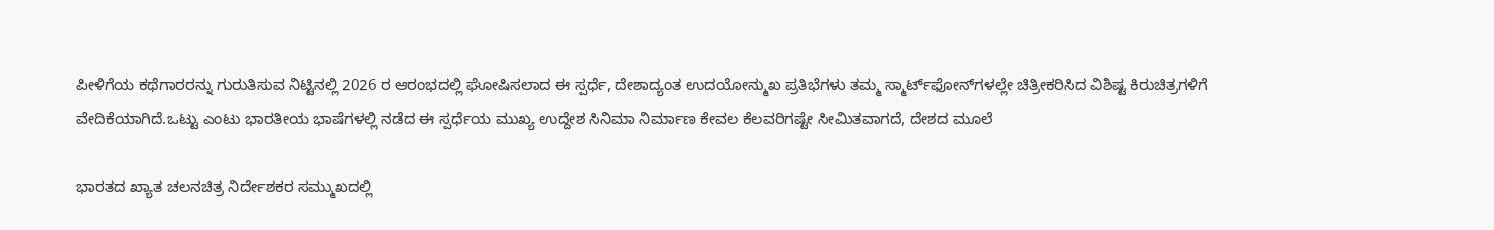ಪೀಳಿಗೆಯ ಕಥೆಗಾರರನ್ನು ಗುರುತಿಸುವ ನಿಟ್ಟಿನಲ್ಲಿ 2026 ರ ಆರಂಭದಲ್ಲಿ ಘೋಷಿಸಲಾದ ಈ ಸ್ಪರ್ಧೆ, ದೇಶಾದ್ಯಂತ ಉದಯೋನ್ಮುಖ ಪ್ರತಿಭೆಗಳು ತಮ್ಮ ಸ್ಮಾರ್ಟ್‌ಫೋನ್‌ಗಳಲ್ಲೇ ಚಿತ್ರೀಕರಿಸಿದ ವಿಶಿಷ್ಟ ಕಿರುಚಿತ್ರಗಳಿಗೆ ವೇದಿಕೆಯಾಗಿದೆ.ಒಟ್ಟು ಎಂಟು ಭಾರತೀಯ ಭಾಷೆಗಳಲ್ಲಿ ನಡೆದ ಈ ಸ್ಪರ್ಧೆಯ ಮುಖ್ಯ ಉದ್ದೇಶ ಸಿನಿಮಾ ನಿರ್ಮಾಣ ಕೇವಲ ಕೆಲವರಿಗಷ್ಟೇ ಸೀಮಿತವಾಗದೆ, ದೇಶದ ಮೂಲೆ

ಭಾರತದ ಖ್ಯಾತ ಚಲನಚಿತ್ರ ನಿರ್ದೇಶಕರ ಸಮ್ಮುಖದಲ್ಲಿ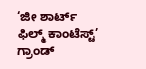‘ಜೀ ಶಾರ್ಟ್ ಫಿಲ್ಮ್ ಕಾಂಟೆಸ್ಟ್’ ಗ್ರಾಂಡ್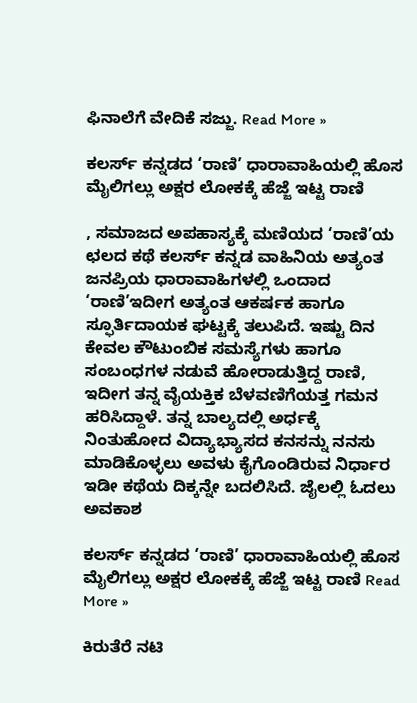ಫಿನಾಲೆಗೆ ವೇದಿಕೆ ಸಜ್ಜು. Read More »

ಕಲರ್ಸ್ ಕನ್ನಡದ ‘ರಾಣಿ’ ಧಾರಾವಾಹಿಯಲ್ಲಿ ಹೊಸ ಮೈಲಿಗಲ್ಲು ಅಕ್ಷರ ಲೋಕಕ್ಕೆ ಹೆಜ್ಜೆ ಇಟ್ಟ ರಾಣಿ

, ಸಮಾಜದ ಅಪಹಾಸ್ಯಕ್ಕೆ ಮಣಿಯದ ‘ರಾಣಿ’ಯ ಛಲದ ಕಥೆ ಕಲರ್ಸ್ ಕನ್ನಡ ವಾಹಿನಿಯ ಅತ್ಯಂತ ಜನಪ್ರಿಯ ಧಾರಾವಾಹಿಗಳಲ್ಲಿ ಒಂದಾದ ‘ರಾಣಿ’ಇದೀಗ ಅತ್ಯಂತ ಆಕರ್ಷಕ ಹಾಗೂ ಸ್ಫೂರ್ತಿದಾಯಕ ಘಟ್ಟಕ್ಕೆ ತಲುಪಿದೆ. ಇಷ್ಟು ದಿನ ಕೇವಲ ಕೌಟುಂಬಿಕ ಸಮಸ್ಯೆಗಳು ಹಾಗೂ ಸಂಬಂಧಗಳ ನಡುವೆ ಹೋರಾಡುತ್ತಿದ್ದ ರಾಣಿ, ಇದೀಗ ತನ್ನ ವೈಯಕ್ತಿಕ ಬೆಳವಣಿಗೆಯತ್ತ ಗಮನ ಹರಿಸಿದ್ದಾಳೆ. ತನ್ನ ಬಾಲ್ಯದಲ್ಲಿ ಅರ್ಧಕ್ಕೆ ನಿಂತುಹೋದ ವಿದ್ಯಾಭ್ಯಾಸದ ಕನಸನ್ನು ನನಸು ಮಾಡಿಕೊಳ್ಳಲು ಅವಳು ಕೈಗೊಂಡಿರುವ ನಿರ್ಧಾರ ಇಡೀ ಕಥೆಯ ದಿಕ್ಕನ್ನೇ ಬದಲಿಸಿದೆ. ಜೈಲಲ್ಲಿ ಓದಲು ಅವಕಾಶ

ಕಲರ್ಸ್ ಕನ್ನಡದ ‘ರಾಣಿ’ ಧಾರಾವಾಹಿಯಲ್ಲಿ ಹೊಸ ಮೈಲಿಗಲ್ಲು ಅಕ್ಷರ ಲೋಕಕ್ಕೆ ಹೆಜ್ಜೆ ಇಟ್ಟ ರಾಣಿ Read More »

ಕಿರುತೆರೆ ನಟಿ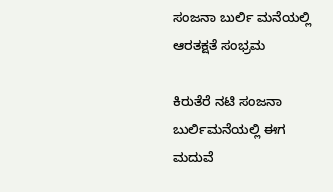ಸಂಜನಾ ಬುರ್ಲಿ ಮನೆಯಲ್ಲಿ ಆರತಕ್ಷತೆ ಸಂಭ್ರಮ

ಕಿರುತೆರೆ ನಟಿ ಸಂಜನಾ ಬುರ್ಲಿಮನೆಯಲ್ಲಿ ಈಗ ಮದುವೆ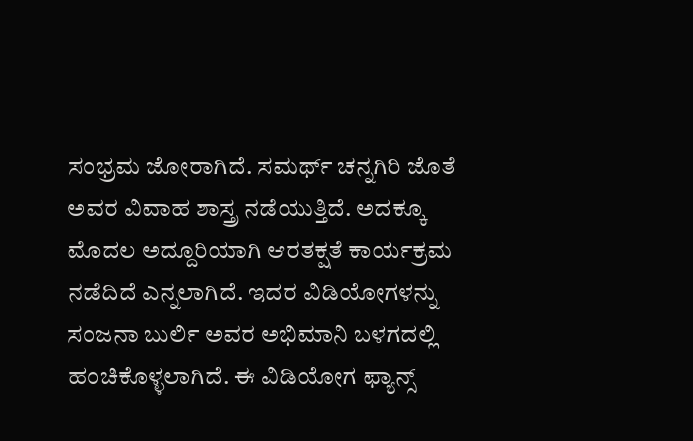ಸಂಭ್ರಮ ಜೋರಾಗಿದೆ. ಸಮರ್ಥ್ ಚನ್ನಗಿರಿ ಜೊತೆ ಅವರ ವಿವಾಹ ಶಾಸ್ತ್ರ ನಡೆಯುತ್ತಿದೆ. ಅದಕ್ಕೂ ಮೊದಲ ಅದ್ದೂರಿಯಾಗಿ ಆರತಕ್ಷತೆ ಕಾರ್ಯಕ್ರಮ ನಡೆದಿದೆ ಎನ್ನಲಾಗಿದೆ. ಇದರ ವಿಡಿಯೋಗಳನ್ನು ಸಂಜನಾ ಬುರ್ಲಿ ಅವರ ಅಭಿಮಾನಿ ಬಳಗದಲ್ಲಿ ಹಂಚಿಕೊಳ್ಳಲಾಗಿದೆ. ಈ ವಿಡಿಯೋಗ ಫ್ಯಾನ್ಸ್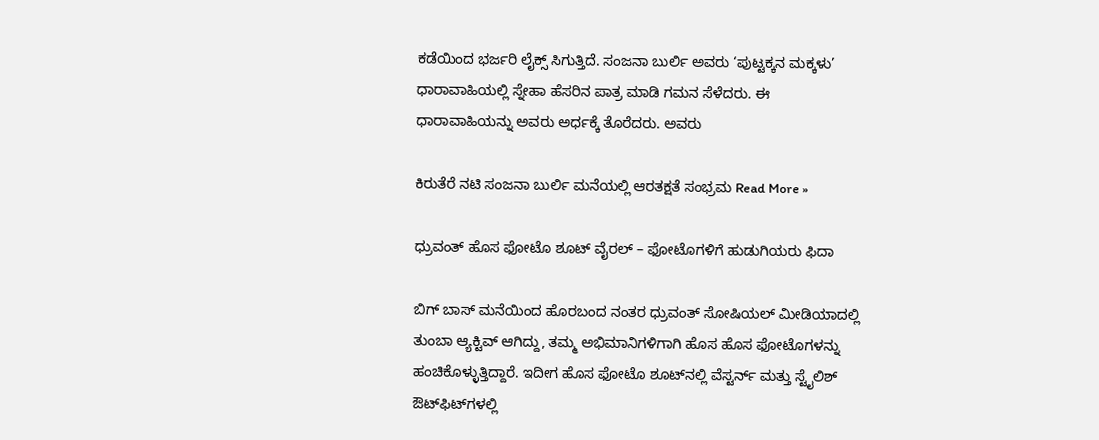ಕಡೆಯಿಂದ ಭರ್ಜರಿ ಲೈಕ್ಸ್ ಸಿಗುತ್ತಿದೆ. ಸಂಜನಾ ಬುರ್ಲಿ ಅವರು ‘ಪುಟ್ಟಕ್ಕನ ಮಕ್ಕಳು’ ಧಾರಾವಾಹಿಯಲ್ಲಿ ಸ್ನೇಹಾ ಹೆಸರಿನ ಪಾತ್ರ ಮಾಡಿ ಗಮನ ಸೆಳೆದರು. ಈ ಧಾರಾವಾಹಿಯನ್ನು ಅವರು ಅರ್ಧಕ್ಕೆ ತೊರೆದರು. ಅವರು

ಕಿರುತೆರೆ ನಟಿ ಸಂಜನಾ ಬುರ್ಲಿ ಮನೆಯಲ್ಲಿ ಆರತಕ್ಷತೆ ಸಂಭ್ರಮ Read More »

ಧ್ರುವಂತ್ ಹೊಸ ಫೋಟೊ ಶೂಟ್ ವೈರಲ್ – ಫೋಟೊಗಳಿಗೆ ಹುಡುಗಿಯರು ಫಿದಾ

ಬಿಗ್ ಬಾಸ್ ಮನೆಯಿಂದ ಹೊರಬಂದ ನಂತರ ಧ್ರುವಂತ್ ಸೋಷಿಯಲ್ ಮೀಡಿಯಾದಲ್ಲಿ ತುಂಬಾ ಆ್ಯಕ್ಟಿವ್ ಆಗಿದ್ದು, ತಮ್ಮ ಅಭಿಮಾನಿಗಳಿಗಾಗಿ ಹೊಸ ಹೊಸ ಫೋಟೊಗಳನ್ನು ಹಂಚಿಕೊಳ್ಳುತ್ತಿದ್ದಾರೆ. ಇದೀಗ ಹೊಸ ಫೋಟೊ ಶೂಟ್‌ನಲ್ಲಿ ವೆಸ್ಟರ್ನ್ ಮತ್ತು ಸ್ಟೈಲಿಶ್ ಔಟ್‌ಫಿಟ್‌ಗಳಲ್ಲಿ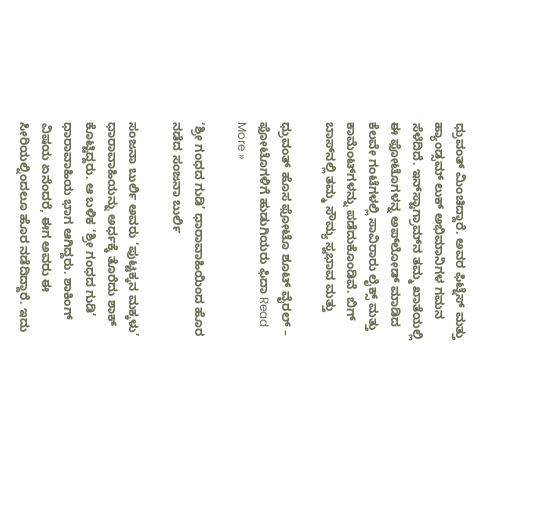ಧ್ರುವಂತ್ ಮಿಂಚಿದ್ದಾರೆ. ಅವರ ಫಿಟ್ನೆಸ್ ಮತ್ತು ಹ್ಯಾಂಡ್ಸಮ್ ಲುಕ್ ಅಭಿಮಾನಿಗಳ ಗಮನ ಸೆಳೆದಿದೆ. ಇನ್‌ಸ್ಟಾಗ್ರಾಮ್‌ನ ತಮ್ಮ ಖಾತೆಯಲ್ಲಿ ಈ ಫೋಟೊಗಳನ್ನ ಅಪ್‌ಲೋಡ್ ಮಾಡಿದ ಕೆಲವೇ ಗಂಟೆಗಳಲ್ಲಿ ಸಾವಿರಾರು ಲೈಕ್ಸ್ ಮತ್ತು ಕಾಮೆಂಟ್‌ಗಳನ್ನು ಪಡೆದುಕೊಂಡಿವೆ. ಬಿಗ್ ಬಾಸ್‌ನಲ್ಲಿ ತಮ್ಮ ಸೌಮ್ಯ ಸ್ವಭಾವ ಮತ್ತು

ಧ್ರುವಂತ್ ಹೊಸ ಫೋಟೊ ಶೂಟ್ ವೈರಲ್ – ಫೋಟೊಗಳಿಗೆ ಹುಡುಗಿಯರು ಫಿದಾ Read More »

‘ಶ್ರೀ ಗಂಧದ ಗುಡಿ’ ಧಾರಾವಾಹಿಯಿಂದ ಹೊರ ನಡೆದ ಸಂಜನಾ ಬುರ್ಲಿ

ಸಂಜನಾ ಬುರ್ಲಿ ಅವರು ‘ಪುಟ್ಟಕ್ಕನ ಮಕ್ಕಳು’ ಧಾರಾವಾಹಿಯನ್ನು ಅರ್ಧಕ್ಕೆ ತೊರೆದು ಶಾಕ್ ಕೊಟ್ಟಿದ್ದರು. ಆ ಬಳಿಕ ‘ಶ್ರೀ ಗಂಧದ ಗುಡಿ’ ಧಾರಾವಾಹಿಯ ಭಾಗ ಆಗಿದ್ದರು. ಶಾಕಿಂಗ್ ವಿಷಯ ಏನೆಂದರೆ, ಈಗ ಅವರು ಈ ಸೀರಿಯಲ್ನಿಂದಲೂ ಹೊರ ನಡೆದಿದ್ದಾರೆ. ಇದು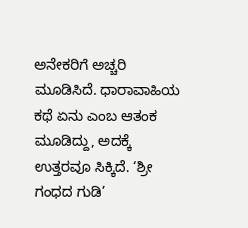ಅನೇಕರಿಗೆ ಅಚ್ಚರಿ ಮೂಡಿಸಿದೆ. ಧಾರಾವಾಹಿಯ ಕಥೆ ಏನು ಎಂಬ ಆತಂಕ ಮೂಡಿದ್ದು, ಅದಕ್ಕೆ ಉತ್ತರವೂ ಸಿಕ್ಕಿದೆ. ‘ಶ್ರೀ ಗಂಧದ ಗುಡಿ’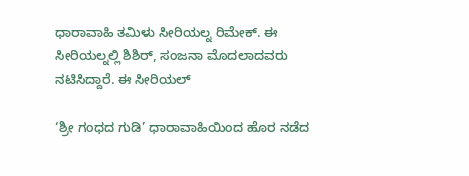ಧಾರಾವಾಹಿ ತಮಿಳು ಸೀರಿಯಲ್ನ ರಿಮೇಕ್. ಈ ಸೀರಿಯಲ್ನಲ್ಲಿ ಶಿಶಿರ್, ಸಂಜನಾ ಮೊದಲಾದವರು ನಟಿಸಿದ್ದಾರೆ. ಈ ಸೀರಿಯಲ್

‘ಶ್ರೀ ಗಂಧದ ಗುಡಿ’ ಧಾರಾವಾಹಿಯಿಂದ ಹೊರ ನಡೆದ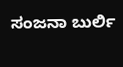ಸಂಜನಾ ಬುರ್ಲಿ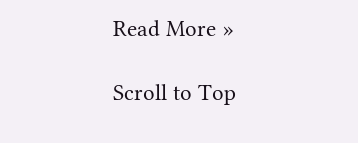Read More »

Scroll to Top